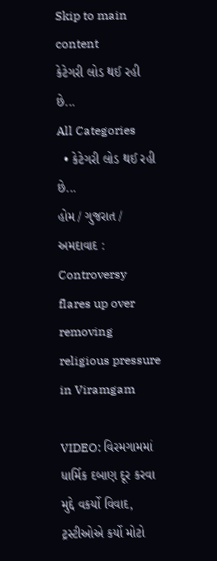Skip to main content
કેટેગરી લોડ થઈ રહી છે...
All Categories
  • કેટેગરી લોડ થઈ રહી છે...
હોમ / ગુજરાત / અમદાવાદ : Controversy flares up over removing religious pressure in Viramgam

VIDEO: વિરમગામમાં ધાર્મિક દબાણ દૂર કરવા મુદ્દે વકર્યો વિવાદ, ટ્રસ્ટીઓએ કર્યો મોટો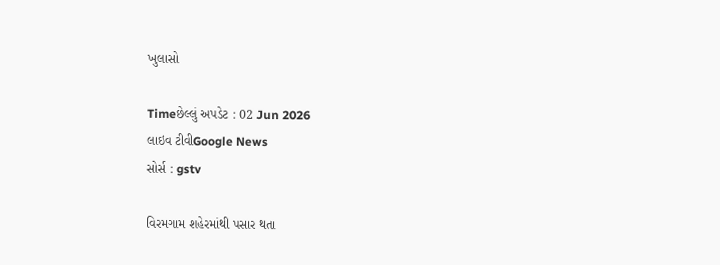ખુલાસો

Timeછેલ્લું અપડેટ : 02 Jun 2026
લાઇવ ટીવીGoogle News
સોર્સ : gstv

વિરમગામ શહેરમાંથી પસાર થતા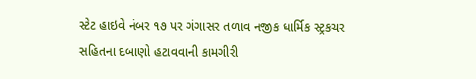સ્ટેટ હાઇવે નંબર ૧૭ પર ગંગાસર તળાવ નજીક ધાર્મિક સ્ટ્રકચર સહિતના દબાણો હટાવવાની કામગીરી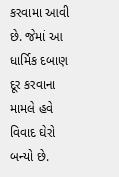કરવામા આવી છે. જેમાં આ ધાર્મિક દબાણ દૂર કરવાના મામલે હવે વિવાદ ઘેરો બન્યો છે.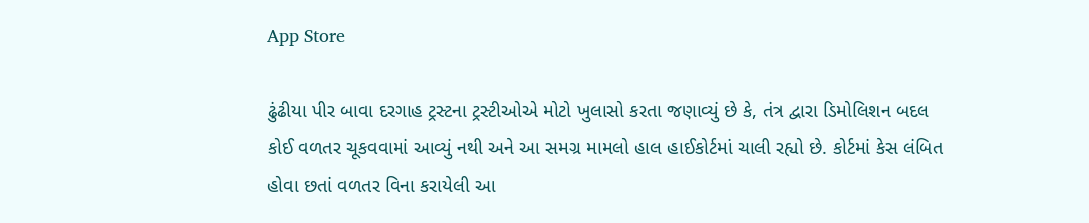App Store

ઢુંઢીયા પીર બાવા દરગાહ ટ્રસ્ટના ટ્રસ્ટીઓએ મોટો ખુલાસો કરતા જણાવ્યું છે કે, તંત્ર દ્વારા ડિમોલિશન બદલ કોઈ વળતર ચૂકવવામાં આવ્યું નથી અને આ સમગ્ર મામલો હાલ હાઈકોર્ટમાં ચાલી રહ્યો છે. કોર્ટમાં કેસ લંબિત હોવા છતાં વળતર વિના કરાયેલી આ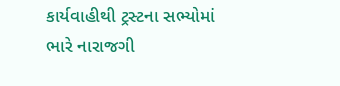કાર્યવાહીથી ટ્રસ્ટના સભ્યોમાં ભારે નારાજગી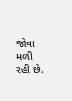જોવા મળી રહી છે.